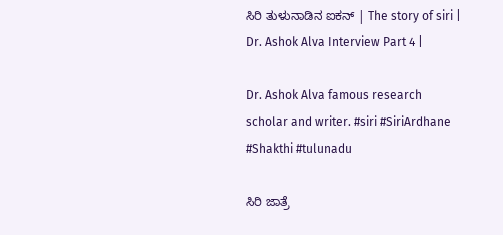ಸಿರಿ ತುಳುನಾಡಿನ ಐಕನ್ | The story of siri | Dr. Ashok Alva Interview Part 4 |

Dr. Ashok Alva famous research scholar and writer. #siri #SiriArdhane #Shakthi #tulunadu

ಸಿರಿ ಜಾತ್ರೆ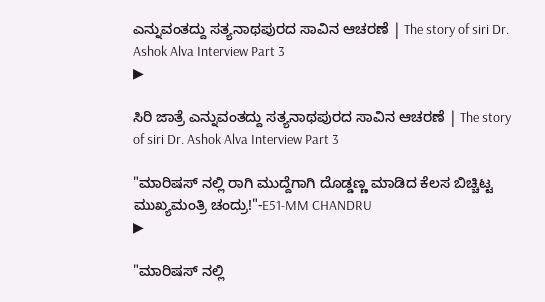ಎನ್ನುವಂತದ್ದು ಸತ್ಯನಾಥಪುರದ ಸಾವಿನ ಆಚರಣೆ | The story of siri Dr. Ashok Alva Interview Part 3
▶

ಸಿರಿ ಜಾತ್ರೆ ಎನ್ನುವಂತದ್ದು ಸತ್ಯನಾಥಪುರದ ಸಾವಿನ ಆಚರಣೆ | The story of siri Dr. Ashok Alva Interview Part 3

"ಮಾರಿಷಸ್ ನಲ್ಲಿ ರಾಗಿ ಮುದ್ದೆಗಾಗಿ ದೊಡ್ಡಣ್ಣ ಮಾಡಿದ ಕೆಲಸ ಬಿಚ್ಚಿಟ್ಟ ಮುಖ್ಯಮಂತ್ರಿ ಚಂದ್ರು!"-E51-MM CHANDRU
▶

"ಮಾರಿಷಸ್ ನಲ್ಲಿ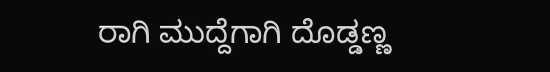ರಾಗಿ ಮುದ್ದೆಗಾಗಿ ದೊಡ್ಡಣ್ಣ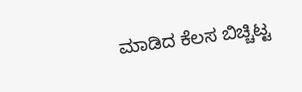ಮಾಡಿದ ಕೆಲಸ ಬಿಚ್ಚಿಟ್ಟ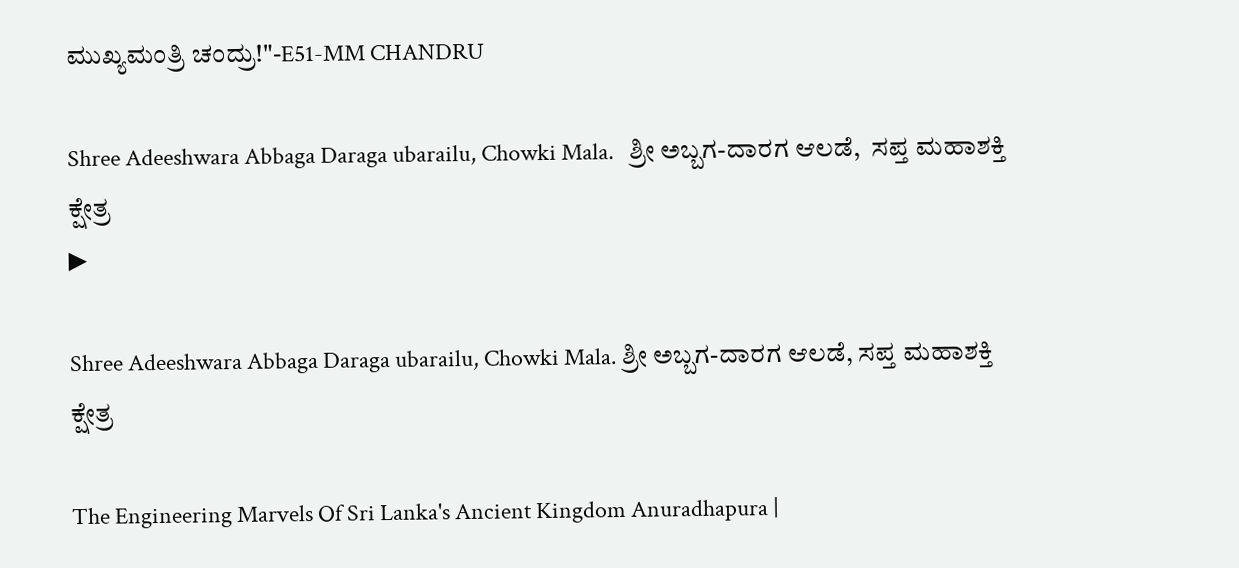ಮುಖ್ಯಮಂತ್ರಿ ಚಂದ್ರು!"-E51-MM CHANDRU

Shree Adeeshwara Abbaga Daraga ubarailu, Chowki Mala.   ಶ್ರೀ ಅಬ್ಬಗ-ದಾರಗ ಆಲಡೆ,  ಸಪ್ತ ಮಹಾಶಕ್ತಿ ಕ್ಷೇತ್ರ
▶

Shree Adeeshwara Abbaga Daraga ubarailu, Chowki Mala. ಶ್ರೀ ಅಬ್ಬಗ-ದಾರಗ ಆಲಡೆ, ಸಪ್ತ ಮಹಾಶಕ್ತಿ ಕ್ಷೇತ್ರ

The Engineering Marvels Of Sri Lanka's Ancient Kingdom Anuradhapura |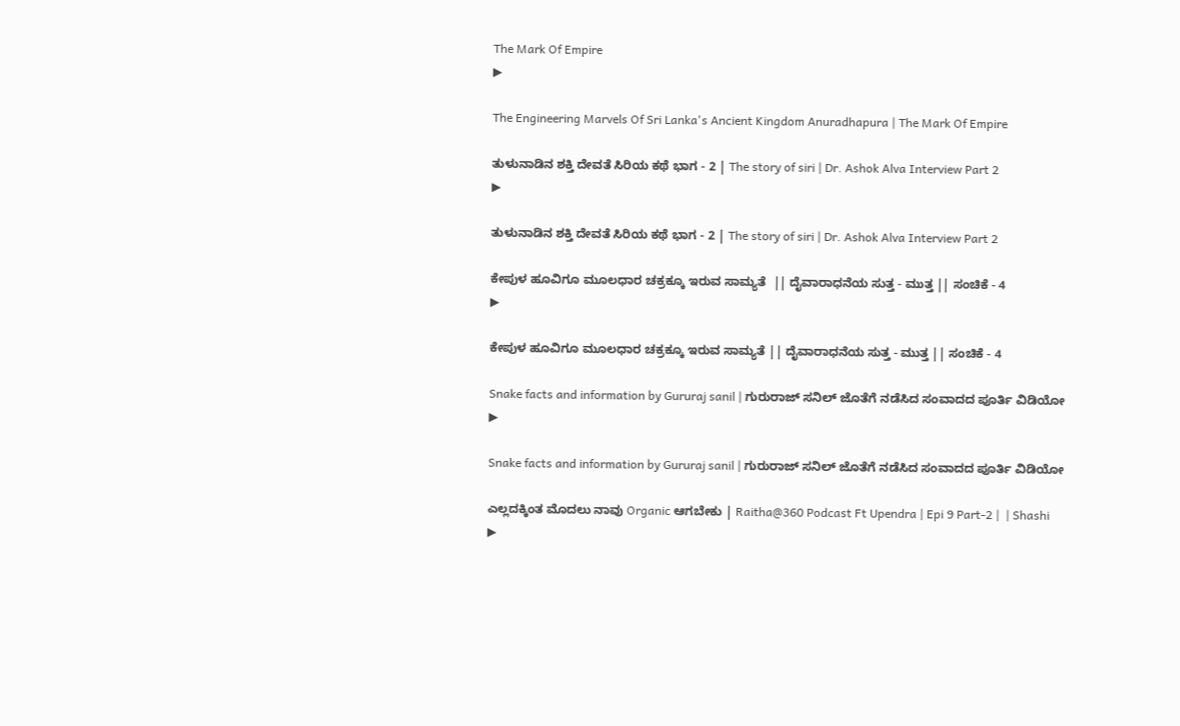The Mark Of Empire
▶

The Engineering Marvels Of Sri Lanka's Ancient Kingdom Anuradhapura | The Mark Of Empire

ತುಳುನಾಡಿನ ಶಕ್ತಿ ದೇವತೆ ಸಿರಿಯ ಕಥೆ ಭಾಗ - 2 | The story of siri | Dr. Ashok Alva Interview Part 2
▶

ತುಳುನಾಡಿನ ಶಕ್ತಿ ದೇವತೆ ಸಿರಿಯ ಕಥೆ ಭಾಗ - 2 | The story of siri | Dr. Ashok Alva Interview Part 2

ಕೇಪುಳ ಹೂವಿಗೂ ಮೂಲಧಾರ ಚಕ್ರಕ್ಕೂ ಇರುವ ಸಾಮ್ಯತೆ  || ದೈವಾರಾಧನೆಯ ಸುತ್ತ - ಮುತ್ತ || ಸಂಚಿಕೆ - 4
▶

ಕೇಪುಳ ಹೂವಿಗೂ ಮೂಲಧಾರ ಚಕ್ರಕ್ಕೂ ಇರುವ ಸಾಮ್ಯತೆ || ದೈವಾರಾಧನೆಯ ಸುತ್ತ - ಮುತ್ತ || ಸಂಚಿಕೆ - 4

Snake facts and information by Gururaj sanil | ಗುರುರಾಜ್‌ ಸನಿಲ್‌ ಜೊತೆಗೆ ನಡೆಸಿದ ಸಂವಾದದ ಪೂರ್ತಿ ವಿಡಿಯೋ
▶

Snake facts and information by Gururaj sanil | ಗುರುರಾಜ್‌ ಸನಿಲ್‌ ಜೊತೆಗೆ ನಡೆಸಿದ ಸಂವಾದದ ಪೂರ್ತಿ ವಿಡಿಯೋ

ಎಲ್ಲದಕ್ಕಿಂತ ಮೊದಲು ನಾವು Organic ಆಗಬೇಕು | Raitha@360 Podcast Ft Upendra | Epi 9 Part-2 |  | Shashi
▶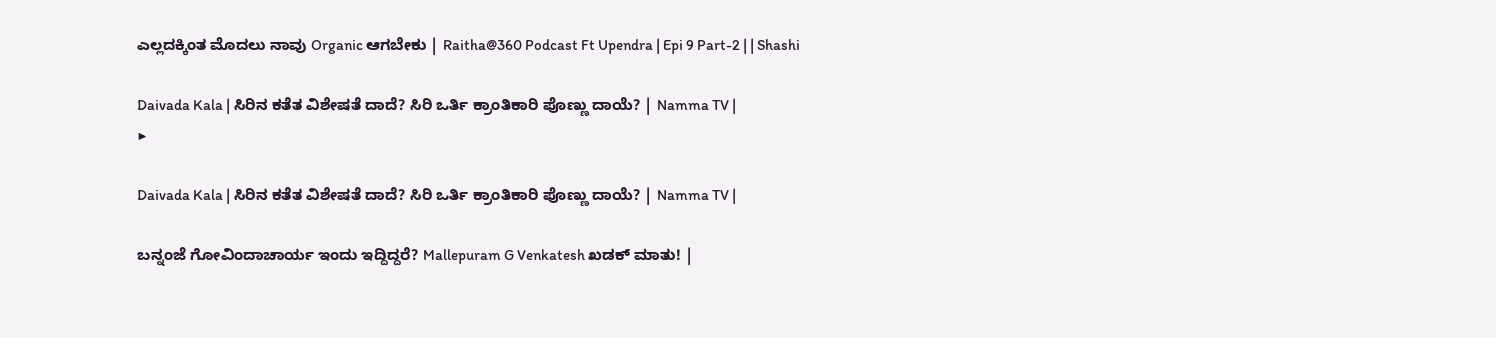ಎಲ್ಲದಕ್ಕಿಂತ ಮೊದಲು ನಾವು Organic ಆಗಬೇಕು | Raitha@360 Podcast Ft Upendra | Epi 9 Part-2 | | Shashi

Daivada Kala | ಸಿರಿನ ಕತೆತ ವಿಶೇಷತೆ ದಾದೆ? ಸಿರಿ ಒರ್ತಿ ಕ್ರಾಂತಿಕಾರಿ ಪೊಣ್ಣು ದಾಯೆ? | Namma TV |
▶

Daivada Kala | ಸಿರಿನ ಕತೆತ ವಿಶೇಷತೆ ದಾದೆ? ಸಿರಿ ಒರ್ತಿ ಕ್ರಾಂತಿಕಾರಿ ಪೊಣ್ಣು ದಾಯೆ? | Namma TV |

ಬನ್ನಂಜೆ ಗೋವಿಂದಾಚಾರ್ಯ ಇಂದು ಇದ್ದಿದ್ದರೆ? Mallepuram G Venkatesh ಖಡಕ್ ಮಾತು! |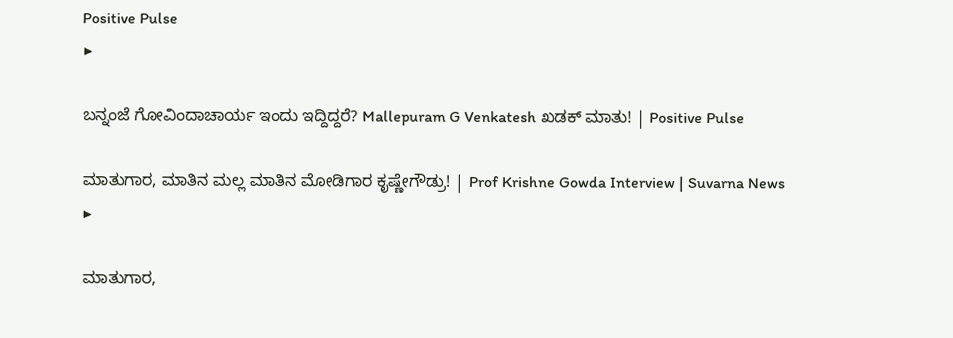Positive Pulse
▶

ಬನ್ನಂಜೆ ಗೋವಿಂದಾಚಾರ್ಯ ಇಂದು ಇದ್ದಿದ್ದರೆ? Mallepuram G Venkatesh ಖಡಕ್ ಮಾತು! | Positive Pulse

ಮಾತುಗಾರ, ಮಾತಿನ ಮಲ್ಲ ಮಾತಿನ ಮೋಡಿಗಾರ ಕೃಷ್ಣೇಗೌಡ್ರು! | Prof Krishne Gowda Interview | Suvarna News
▶

ಮಾತುಗಾರ,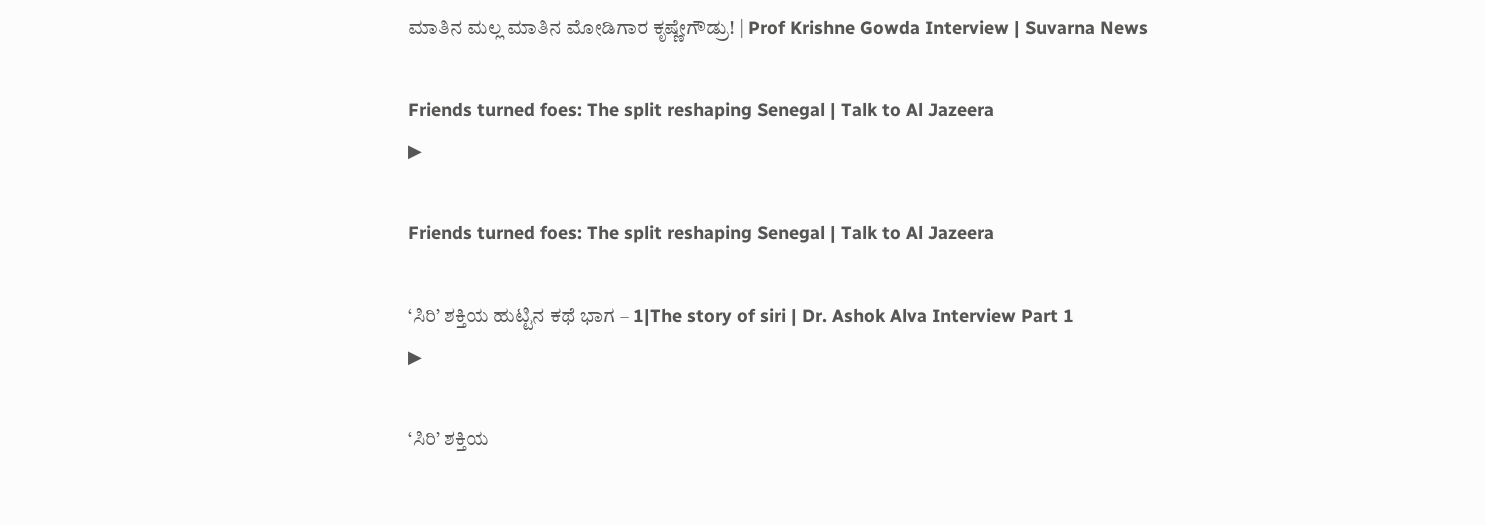ಮಾತಿನ ಮಲ್ಲ ಮಾತಿನ ಮೋಡಿಗಾರ ಕೃಷ್ಣೇಗೌಡ್ರು! | Prof Krishne Gowda Interview | Suvarna News

Friends turned foes: The split reshaping Senegal | Talk to Al Jazeera
▶

Friends turned foes: The split reshaping Senegal | Talk to Al Jazeera

‘ಸಿರಿ’ ಶಕ್ತಿಯ ಹುಟ್ಟಿನ ಕಥೆ ಭಾಗ – 1|The story of siri | Dr. Ashok Alva Interview Part 1
▶

‘ಸಿರಿ’ ಶಕ್ತಿಯ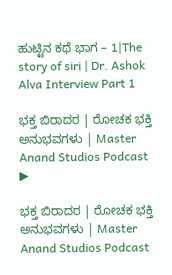ಹುಟ್ಟಿನ ಕಥೆ ಭಾಗ – 1|The story of siri | Dr. Ashok Alva Interview Part 1

ಭಕ್ತ ಬಿರಾದರ | ರೋಚಕ ಭಕ್ತಿ ಅನುಭವಗಳು | Master Anand Studios Podcast
▶

ಭಕ್ತ ಬಿರಾದರ | ರೋಚಕ ಭಕ್ತಿ ಅನುಭವಗಳು | Master Anand Studios Podcast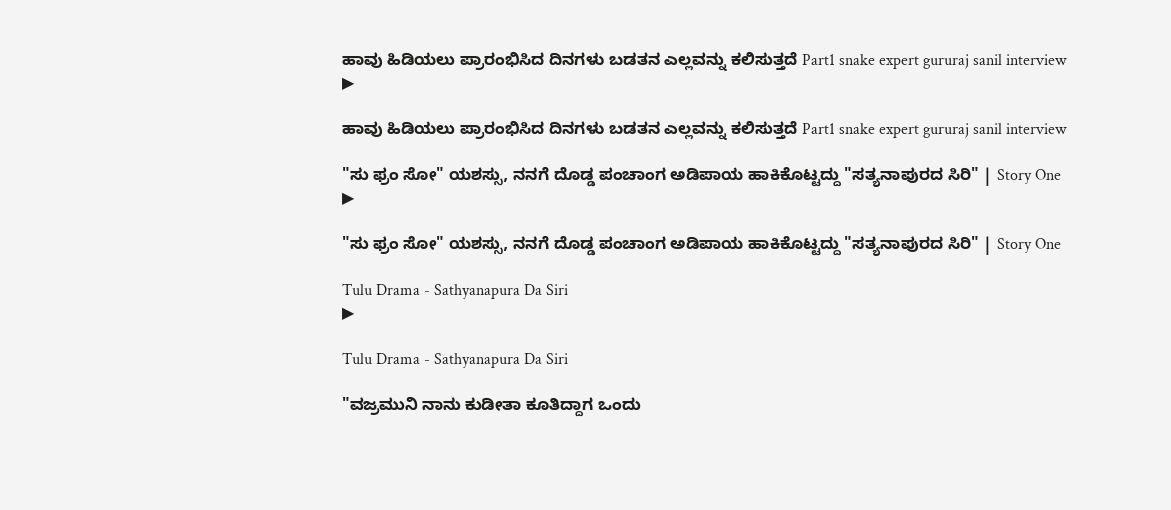ಹಾವು ಹಿಡಿಯಲು ಪ್ರಾರಂಭಿಸಿದ ದಿನಗಳು ಬಡತನ ಎಲ್ಲವನ್ನು ಕಲಿಸುತ್ತದೆ Part1 snake expert gururaj sanil interview
▶

ಹಾವು ಹಿಡಿಯಲು ಪ್ರಾರಂಭಿಸಿದ ದಿನಗಳು ಬಡತನ ಎಲ್ಲವನ್ನು ಕಲಿಸುತ್ತದೆ Part1 snake expert gururaj sanil interview

"ಸು ಫ್ರಂ ಸೋ" ಯಶಸ್ಸು, ನನಗೆ ದೊಡ್ಡ ಪಂಚಾಂಗ ಅಡಿಪಾಯ ಹಾಕಿಕೊಟ್ಟದ್ದು "ಸತ್ಯನಾಪುರದ ಸಿರಿ" | Story One
▶

"ಸು ಫ್ರಂ ಸೋ" ಯಶಸ್ಸು, ನನಗೆ ದೊಡ್ಡ ಪಂಚಾಂಗ ಅಡಿಪಾಯ ಹಾಕಿಕೊಟ್ಟದ್ದು "ಸತ್ಯನಾಪುರದ ಸಿರಿ" | Story One

Tulu Drama - Sathyanapura Da Siri
▶

Tulu Drama - Sathyanapura Da Siri

"ವಜ್ರಮುನಿ ನಾನು ಕುಡೀತಾ ಕೂತಿದ್ದಾಗ ಒಂದು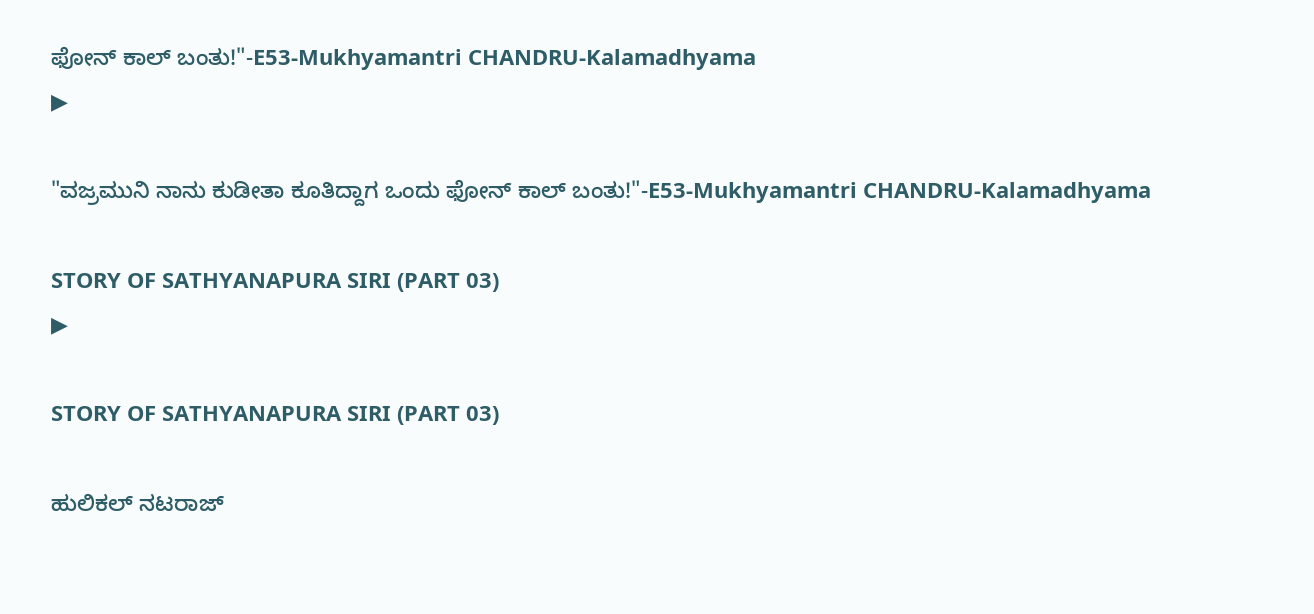ಫೋನ್ ಕಾಲ್ ಬಂತು!"-E53-Mukhyamantri CHANDRU-Kalamadhyama
▶

"ವಜ್ರಮುನಿ ನಾನು ಕುಡೀತಾ ಕೂತಿದ್ದಾಗ ಒಂದು ಫೋನ್ ಕಾಲ್ ಬಂತು!"-E53-Mukhyamantri CHANDRU-Kalamadhyama

STORY OF SATHYANAPURA SIRI (PART 03)
▶

STORY OF SATHYANAPURA SIRI (PART 03)

ಹುಲಿಕಲ್ ನಟರಾಜ್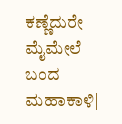ಕಣ್ಣೆದುರೇ ಮೈಮೇಲೆ ಬಂದ ಮಹಾಕಾಳಿ|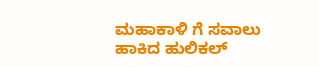ಮಹಾಕಾಳಿ ಗೆ ಸವಾಲು ಹಾಕಿದ ಹುಲಿಕಲ್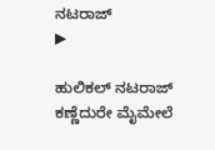ನಟರಾಜ್
▶

ಹುಲಿಕಲ್ ನಟರಾಜ್ ಕಣ್ಣೆದುರೇ ಮೈಮೇಲೆ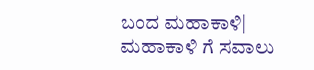ಬಂದ ಮಹಾಕಾಳಿ| ಮಹಾಕಾಳಿ ಗೆ ಸವಾಲು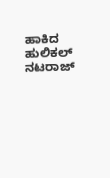ಹಾಕಿದ ಹುಲಿಕಲ್ ನಟರಾಜ್